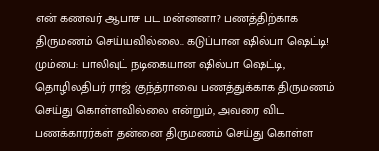என் கணவர் ஆபாச பட மன்னனா? பணத்திற்காக திருமணம் செய்யவில்லை.. கடுப்பான ஷில்பா ஷெட்டி!
மும்பை: பாலிவுட் நடிகையான ஷில்பா ஷெட்டி, தொழிலதிபர் ராஜ் குந்த்ராவை பணத்துக்காக திருமணம் செய்து கொள்ளவில்லை என்றும், அவரை விட பணக்காரர்கள் தன்னை திருமணம் செய்து கொள்ள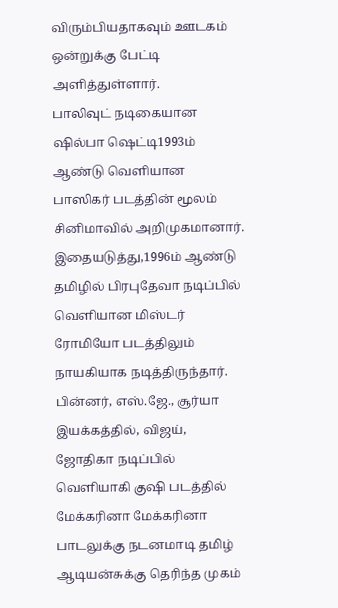விரும்பியதாகவும் ஊடகம் ஒன்றுக்கு பேட்டி அளித்துள்ளார்.
பாலிவுட் நடிகையான ஷில்பா ஷெட்டி1993ம் ஆண்டு வெளியான பாஸிகர் படத்தின் மூலம் சினிமாவில் அறிமுகமானார். இதையடுத்து,1996ம் ஆண்டு தமிழில் பிரபுதேவா நடிப்பில் வெளியான மிஸ்டர் ரோமியோ படத்திலும் நாயகியாக நடித்திருந்தார். பின்னர், எஸ்.ஜே., சூர்யா இயக்கத்தில், விஜய், ஜோதிகா நடிப்பில் வெளியாகி குஷி படத்தில் மேக்கரினா மேக்கரினா பாடலுக்கு நடனமாடி தமிழ் ஆடியன்சுக்கு தெரிந்த முகம்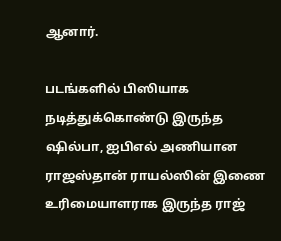ஆனார்.

படங்களில் பிஸியாக நடித்துக்கொண்டு இருந்த ஷில்பா, ஐபிஎல் அணியான ராஜஸ்தான் ராயல்ஸின் இணை உரிமையாளராக இருந்த ராஜ்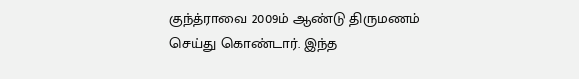குந்த்ராவை 2009ம் ஆண்டு திருமணம் செய்து கொண்டார். இந்த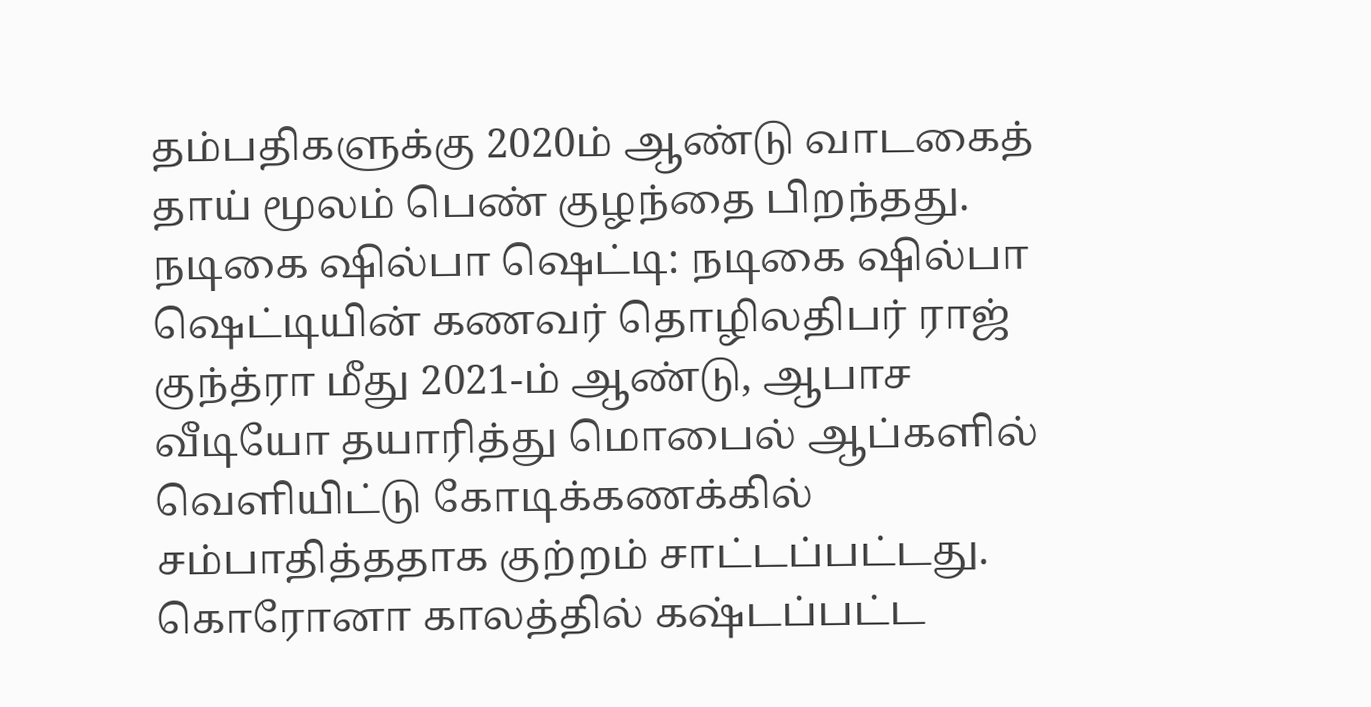தம்பதிகளுக்கு 2020ம் ஆண்டு வாடகைத் தாய் மூலம் பெண் குழந்தை பிறந்தது.
நடிகை ஷில்பா ஷெட்டி: நடிகை ஷில்பா ஷெட்டியின் கணவர் தொழிலதிபர் ராஜ் குந்த்ரா மீது 2021-ம் ஆண்டு, ஆபாச வீடியோ தயாரித்து மொபைல் ஆப்களில் வெளியிட்டு கோடிக்கணக்கில் சம்பாதித்ததாக குற்றம் சாட்டப்பட்டது. கொரோனா காலத்தில் கஷ்டப்பட்ட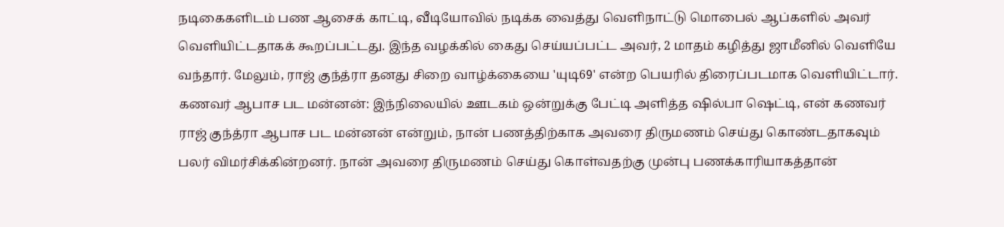நடிகைகளிடம் பண ஆசைக் காட்டி, வீடியோவில் நடிக்க வைத்து வெளிநாட்டு மொபைல் ஆப்களில் அவர் வெளியிட்டதாகக் கூறப்பட்டது. இந்த வழக்கில் கைது செய்யப்பட்ட அவர், 2 மாதம் கழித்து ஜாமீனில் வெளியே வந்தார். மேலும், ராஜ் குந்த்ரா தனது சிறை வாழ்க்கையை 'யுடி69' என்ற பெயரில் திரைப்படமாக வெளியிட்டார்.
கணவர் ஆபாச பட மன்னன்: இந்நிலையில் ஊடகம் ஒன்றுக்கு பேட்டி அளித்த ஷில்பா ஷெட்டி, என் கணவர் ராஜ் குந்த்ரா ஆபாச பட மன்னன் என்றும், நான் பணத்திற்காக அவரை திருமணம் செய்து கொண்டதாகவும் பலர் விமர்சிக்கின்றனர். நான் அவரை திருமணம் செய்து கொள்வதற்கு முன்பு பணக்காரியாகத்தான்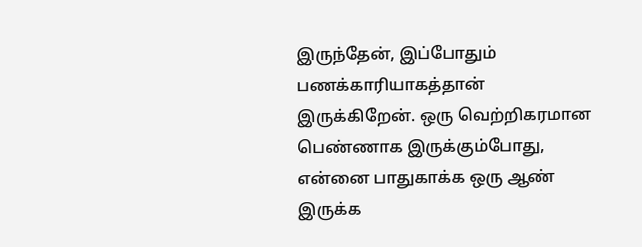இருந்தேன், இப்போதும் பணக்காரியாகத்தான் இருக்கிறேன். ஒரு வெற்றிகரமான பெண்ணாக இருக்கும்போது, என்னை பாதுகாக்க ஒரு ஆண் இருக்க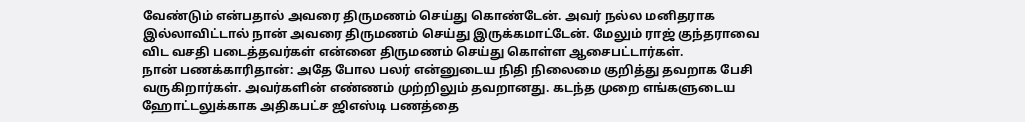வேண்டும் என்பதால் அவரை திருமணம் செய்து கொண்டேன். அவர் நல்ல மனிதராக இல்லாவிட்டால் நான் அவரை திருமணம் செய்து இருக்கமாட்டேன். மேலும் ராஜ் குந்தராவை விட வசதி படைத்தவர்கள் என்னை திருமணம் செய்து கொள்ள ஆசைபட்டார்கள்.
நான் பணக்காரிதான்: அதே போல பலர் என்னுடைய நிதி நிலைமை குறித்து தவறாக பேசி வருகிறார்கள். அவர்களின் எண்ணம் முற்றிலும் தவறானது. கடந்த முறை எங்களுடைய ஹோட்டலுக்காக அதிகபட்ச ஜிஎஸ்டி பணத்தை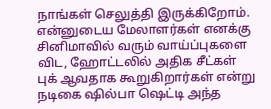நாங்கள் செலுத்தி இருக்கிறோம். என்னுடைய மேலாளர்கள் எனக்கு சினிமாவில் வரும் வாய்ப்புகளை விட, ஹோட்டலில் அதிக சீட்கள் புக் ஆவதாக கூறுகிறார்கள் என்று நடிகை ஷில்பா ஷெட்டி அந்த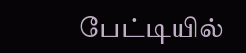பேட்டியில்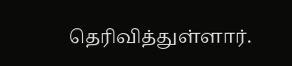தெரிவித்துள்ளார்.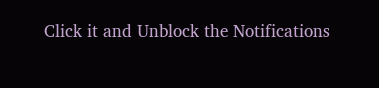Click it and Unblock the Notifications